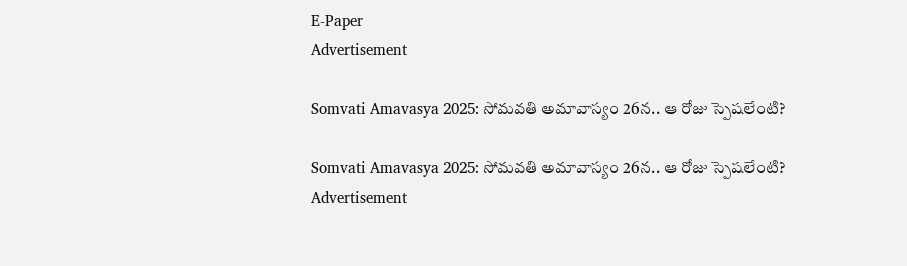E-Paper
Advertisement

Somvati Amavasya 2025: సోమవతి అమావాస్యం 26న.. ఆ రోజు స్పెషలేంటి?

Somvati Amavasya 2025: సోమవతి అమావాస్యం 26న.. ఆ రోజు స్పెషలేంటి?
Advertisement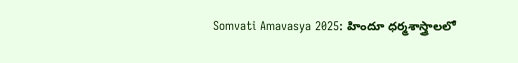Somvati Amavasya 2025: హిందూ ధర్మశాస్త్రాలలో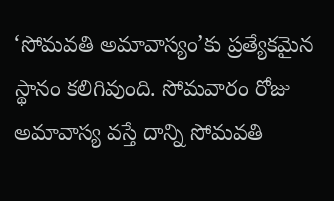‘సోమవతి అమావాస్యం’కు ప్రత్యేకమైన స్థానం కలిగివుంది. సోమవారం రోజు అమావాస్య వస్తే దాన్ని సోమవతి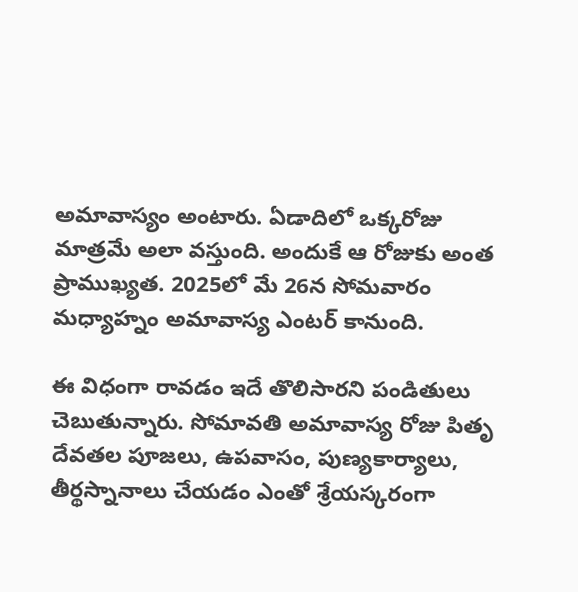అమావాస్యం అంటారు. ఏడాదిలో ఒక్కరోజు మాత్రమే అలా వస్తుంది. అందుకే ఆ రోజుకు అంత ప్రాముఖ్యత. 2025లో మే 26న సోమవారం మధ్యాహ్నం అమావాస్య ఎంటర్ కానుంది.

ఈ విధంగా రావడం ఇదే తొలిసారని పండితులు చెబుతున్నారు. సోమావతి అమావాస్య రోజు పితృ దేవతల పూజలు, ఉపవాసం, పుణ్యకార్యాలు, తీర్థస్నానాలు చేయడం ఎంతో శ్రేయస్కరంగా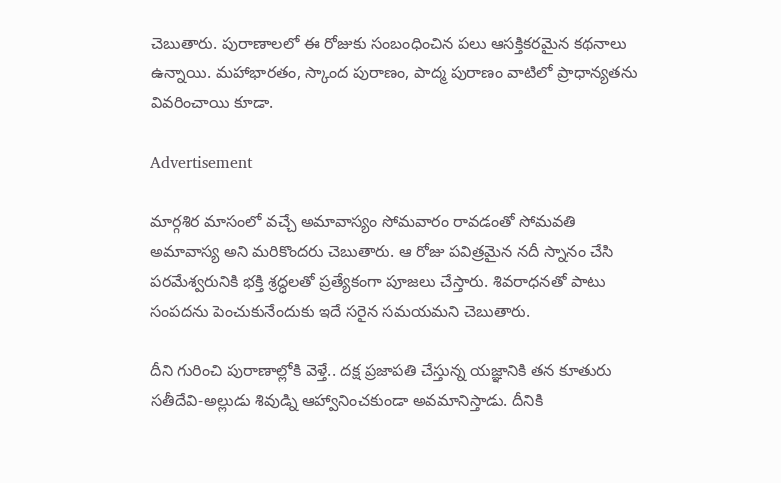చెబుతారు. పురాణాలలో ఈ రోజుకు సంబంధించిన పలు ఆసక్తికరమైన కథనాలు ఉన్నాయి. మహాభారతం, స్కాంద పురాణం, పాద్మ పురాణం వాటిలో ప్రాధాన్యతను వివరించాయి కూడా.

Advertisement

మార్గశిర మాసంలో వచ్చే అమావాస్యం సోమవారం రావడంతో సోమవతి అమావాస్య అని మరికొందరు చెబుతారు. ఆ రోజు పవిత్రమైన నదీ స్నానం చేసి పరమేశ్వరునికి భక్తి శ్రద్ధలతో ప్రత్యేకంగా పూజలు చేస్తారు. శివరాధనతో పాటు సంపదను పెంచుకునేందుకు ఇదే సరైన సమయమని చెబుతారు.

దీని గురించి పురాణాల్లోకి వెళ్తే.. దక్ష ప్రజాపతి చేస్తున్న యజ్ఞానికి తన కూతురు సతీదేవి-అల్లుడు శివుడ్ని ఆహ్వానించకుండా అవమానిస్తాడు. దీనికి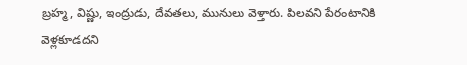బ్రహ్మ, విష్ణు, ఇంద్రుడు, దేవతలు, మునులు వెళ్తారు. పిలవని పేరంటానికి వెళ్లకూడదని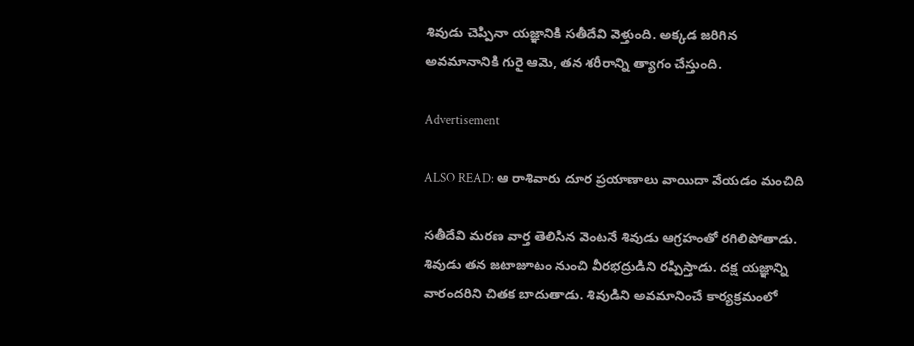శివుడు చెప్పినా యజ్ఞానికి సతీదేవి వెళ్తుంది. అక్కడ జరిగిన అవమానానికి గురై ఆమె, తన శరీరాన్ని త్యాగం చేస్తుంది.

Advertisement

ALSO READ: ఆ రాశివారు దూర ప్రయాణాలు వాయిదా వేయడం మంచిది

సతీదేవి మరణ వార్త తెలిసిన వెంటనే శివుడు ఆగ్రహంతో రగిలిపోతాడు. శివుడు తన జటాజూటం నుంచి వీరభద్రుడిని రప్పిస్తాడు. దక్ష యజ్ఞాన్ని వారందరిని చితక బాదుతాడు. శివుడిని అవమానించే కార్యక్రమంలో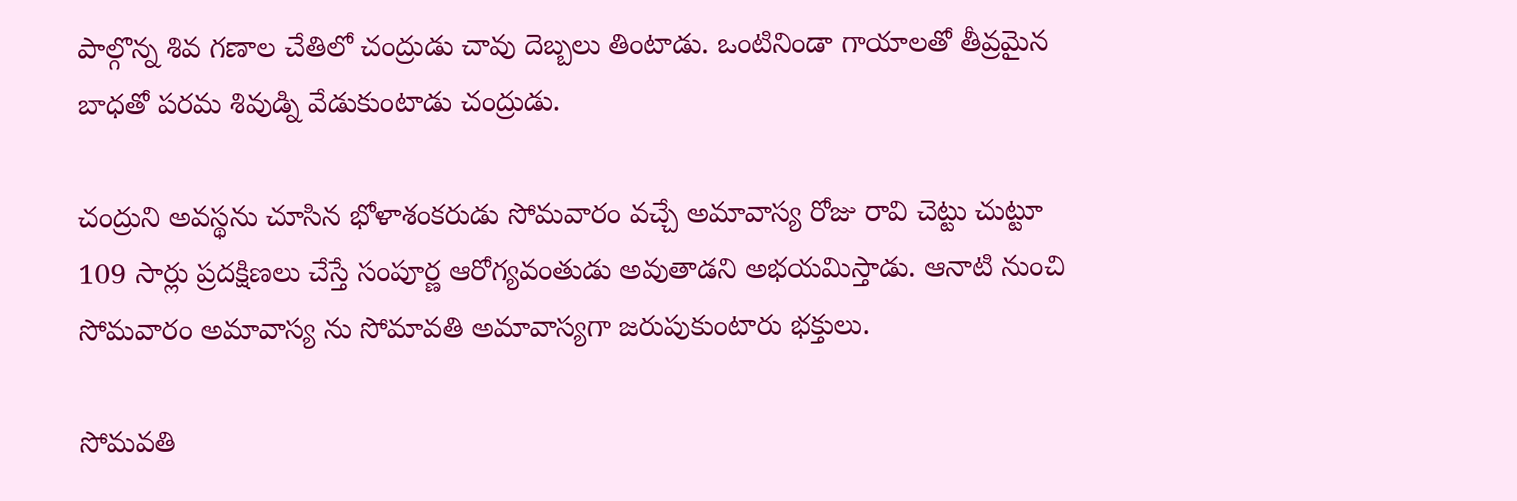పాల్గొన్న శివ గణాల చేతిలో చంద్రుడు చావు దెబ్బలు తింటాడు. ఒంటినిండా గాయాలతో తీవ్రమైన బాధతో పరమ శివుడ్ని వేడుకుంటాడు చంద్రుడు.

చంద్రుని అవస్థను చూసిన భోళాశంకరుడు సోమవారం వచ్చే అమావాస్య రోజు రావి చెట్టు చుట్టూ 109 సార్లు ప్రదక్షిణలు చేస్తే సంపూర్ణ ఆరోగ్యవంతుడు అవుతాడని అభయమిస్తాడు. ఆనాటి నుంచి సోమవారం అమావాస్య ను సోమావతి అమావాస్యగా జరుపుకుంటారు భక్తులు.

సోమవతి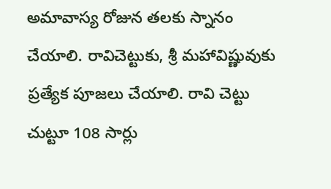అమావాస్య రోజున తలకు స్నానం చేయాలి. రావిచెట్టుకు, శ్రీ మహావిష్ణువుకు ప్రత్యేక పూజలు చేయాలి. రావి చెట్టు చుట్టూ 108 సార్లు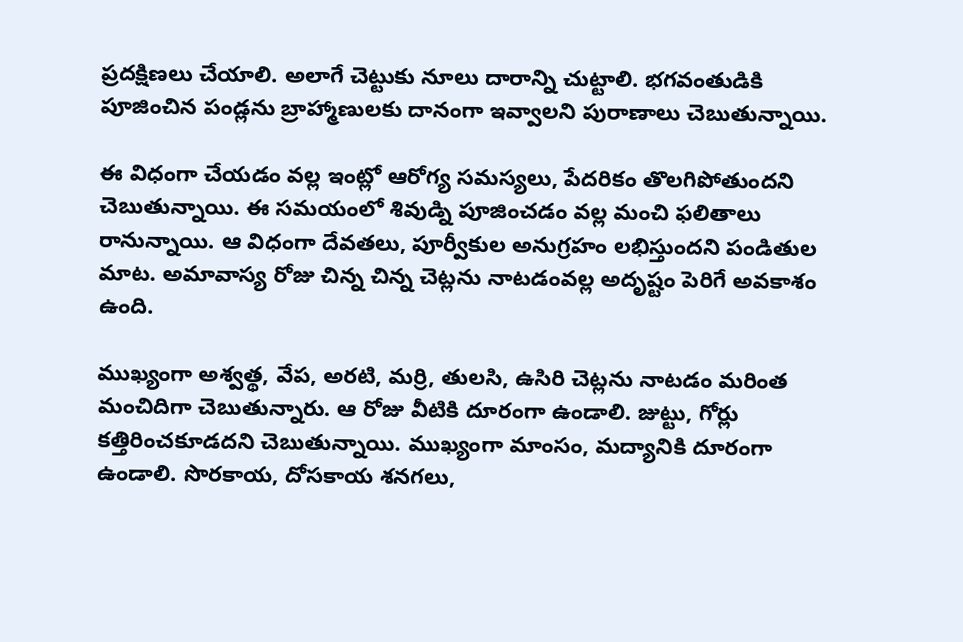ప్రదక్షిణలు చేయాలి. అలాగే చెట్టుకు నూలు దారాన్ని చుట్టాలి. భగవంతుడికి పూజించిన పండ్లను బ్రాహ్మాణులకు దానంగా ఇవ్వాలని పురాణాలు చెబుతున్నాయి.

ఈ విధంగా చేయడం వల్ల ఇంట్లో ఆరోగ్య సమస్యలు, పేదరికం తొలగిపోతుందని చెబుతున్నాయి. ఈ సమయంలో శివుడ్ని పూజించడం వల్ల మంచి ఫలితాలు రానున్నాయి. ఆ విధంగా దేవతలు, పూర్వీకుల అనుగ్రహం లభిస్తుందని పండితుల మాట. అమావాస్య రోజు చిన్న చిన్న చెట్లను నాటడంవల్ల అదృష్టం పెరిగే అవకాశం ఉంది.

ముఖ్యంగా అశ్వత్థ, వేప, అరటి, మర్రి, తులసి, ఉసిరి చెట్లను నాటడం మరింత మంచిదిగా చెబుతున్నారు. ఆ రోజు వీటికి దూరంగా ఉండాలి. జుట్టు, గోర్లు కత్తిరించకూడదని చెబుతున్నాయి. ముఖ్యంగా మాంసం, మద్యానికి దూరంగా ఉండాలి. సొరకాయ, దోసకాయ శనగలు,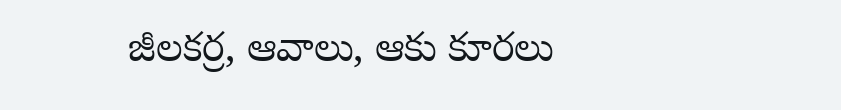జీలకర్ర, ఆవాలు, ఆకు కూరలు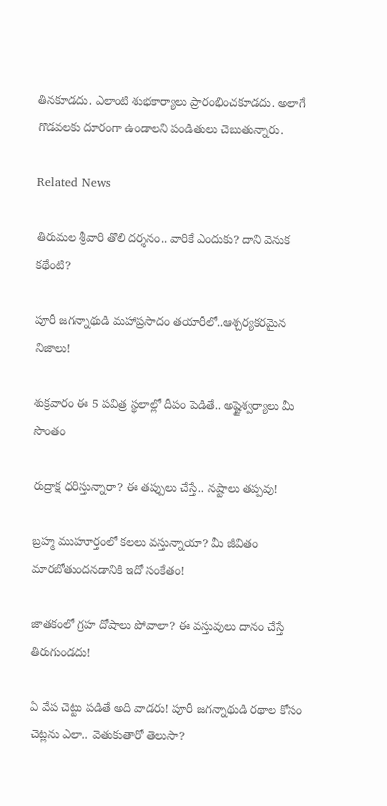తినకూడదు. ఎలాంటి శుభకార్యాలు ప్రారంభించకూడదు. అలాగే గొడవలకు దూరంగా ఉండాలని పండితులు చెబుతున్నారు.

Related News

తిరుమల శ్రీవారి తొలి దర్శనం.. వారికే ఎందుకు? దాని వెనుక కథేంటి?

పూరీ జగన్నాథుడి మహాప్రసాదం తయారీలో..ఆశ్చర్యకరమైన నిజాలు!

శుక్రవారం ఈ 5 పవిత్ర స్థలాల్లో దీపం పెడితే.. అష్టైశ్వర్యాలు మీ సొంతం

రుద్రాక్ష ధరిస్తున్నారా? ఈ తప్పులు చేస్తే.. నష్టాలు తప్పవు!

బ్రహ్మ ముహూర్తంలో కలలు వస్తున్నాయా? మీ జీవితం మారబోతుందనడానికి ఇదో సంకేతం!

జాతకంలో గ్రహ దోషాలు పోవాలా? ఈ వస్తువులు దానం చేస్తే తిరుగుండదు!

ఏ వేప చెట్టు పడితే అది వాడరు! పూరీ జగన్నాథుడి రథాల కోసం చెట్లను ఎలా.. వెతుకుతారో తెలుసా?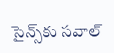సైన్స్‌కు సవాల్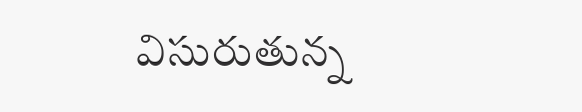విసురుతున్న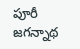పూరీ జగన్నాథ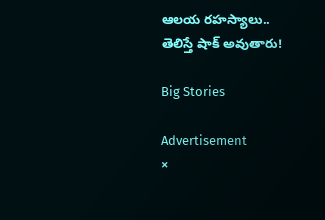ఆలయ రహస్యాలు.. తెలిస్తే షాక్ అవుతారు!

Big Stories

Advertisement
×